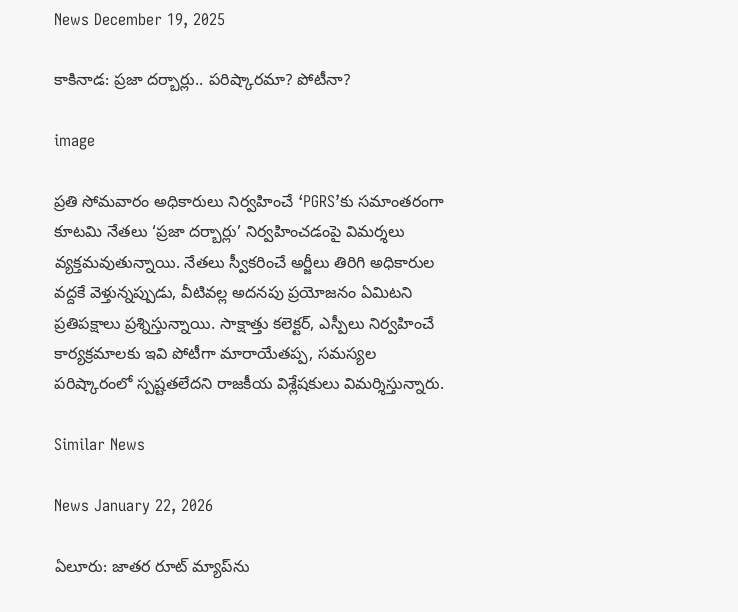News December 19, 2025

కాకినాడ: ప్రజా దర్బార్లు.. పరిష్కారమా? పోటీనా?

image

ప్రతి సోమవారం అధికారులు నిర్వహించే ‘PGRS’కు సమాంతరంగా కూటమి నేతలు ‘ప్రజా దర్బార్లు’ నిర్వహించడంపై విమర్శలు వ్యక్తమవుతున్నాయి. నేతలు స్వీకరించే అర్జీలు తిరిగి అధికారుల వద్దకే వెళ్తున్నప్పుడు, వీటివల్ల అదనపు ప్రయోజనం ఏమిటని ప్రతిపక్షాలు ప్రశ్నిస్తున్నాయి. సాక్షాత్తు కలెక్టర్, ఎస్పీలు నిర్వహించే కార్యక్రమాలకు ఇవి పోటీగా మారాయేతప్ప, సమస్యల పరిష్కారంలో స్పష్టతలేదని రాజకీయ విశ్లేషకులు విమర్శిస్తున్నారు.

Similar News

News January 22, 2026

ఏలూరు: జాతర రూట్ మ్యాప్‌ను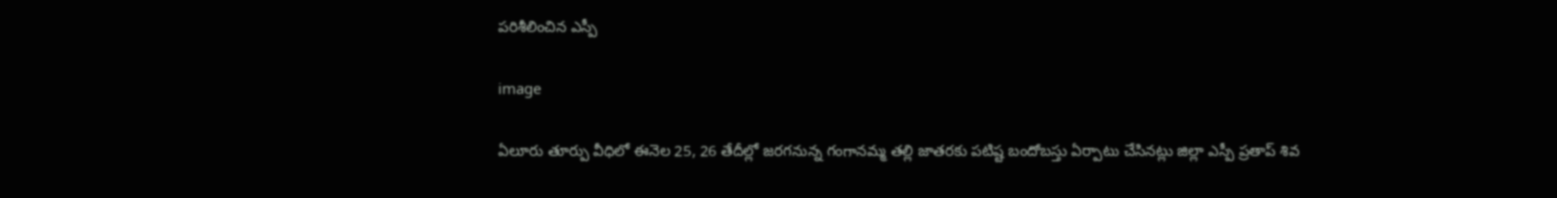పరిశీలించిన ఎస్పీ

image

ఏలూరు తూర్పు వీధిలో ఈనెల 25, 26 తేదీల్లో జరగనున్న గంగానమ్మ తల్లి జాతరకు పటిష్ట బందోబస్తు ఏర్పాటు చేసినట్లు జిల్లా ఎస్పీ ప్రతాప్ శివ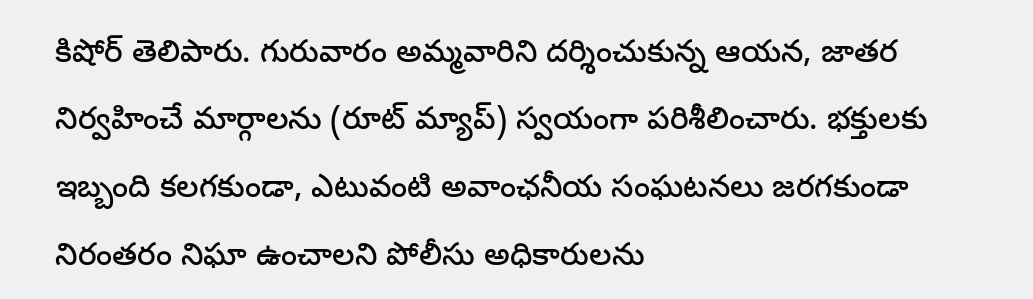కిషోర్ తెలిపారు. గురువారం అమ్మవారిని దర్శించుకున్న ఆయన, జాతర నిర్వహించే మార్గాలను (రూట్ మ్యాప్) స్వయంగా పరిశీలించారు. భక్తులకు ఇబ్బంది కలగకుండా, ఎటువంటి అవాంఛనీయ సంఘటనలు జరగకుండా నిరంతరం నిఘా ఉంచాలని పోలీసు అధికారులను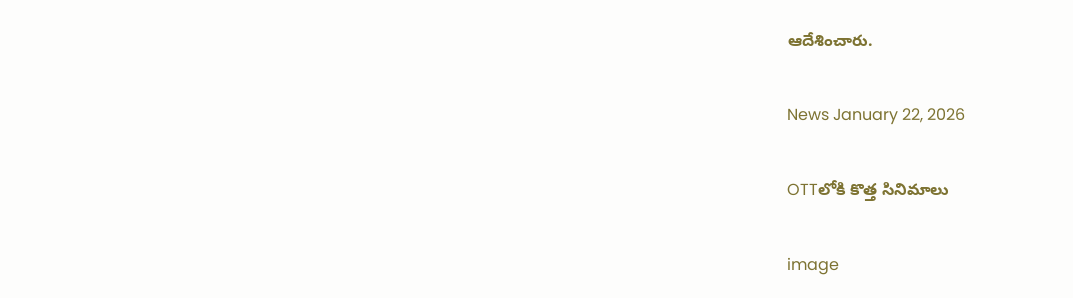ఆదేశించారు.

News January 22, 2026

OTTలోకి కొత్త సినిమాలు

image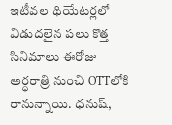ఇటీవల థియేటర్లలో విడుదలైన పలు కొత్త సినిమాలు ఈరోజు అర్ధరాత్రి నుంచి OTTలోకి రానున్నాయి. ధనుష్,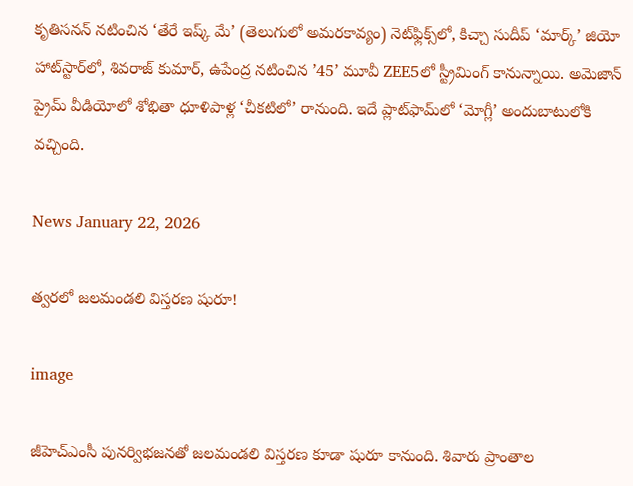కృతిసనన్ నటించిన ‘తేరే ఇష్క్ మే’ (తెలుగులో అమరకావ్యం) నెట్‌ఫ్లిక్స్‌లో, కిచ్చా సుదీప్ ‘మార్క్’ జియో హాట్‌స్టార్‌లో, శివరాజ్ కుమార్, ఉపేంద్ర నటించిన ’45’ మూవీ ZEE5లో స్ట్రీమింగ్‌ కానున్నాయి. అమెజాన్ ప్రైమ్ వీడియోలో శోభితా ధూళిపాళ్ల ‘చీకటిలో’ రానుంది. ఇదే ప్లాట్‌ఫామ్‌లో ‘మోగ్లీ’ అందుబాటులోకి వచ్చింది.

News January 22, 2026

త్వరలో జలమండలి విస్తరణ షురూ!

image

జీహెచ్ఎంసీ పునర్విభజనతో జలమండలి విస్తరణ కూడా షురూ కానుంది. శివారు ప్రాంతాల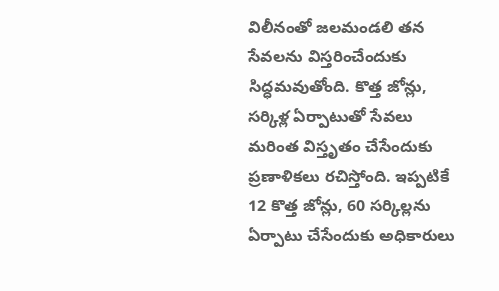విలీనంతో జలమండలి తన సేవలను విస్తరించేందుకు సిద్ధమవుతోంది. కొత్త జోన్లు, సర్కిళ్ల ఏర్పాటుతో సేవలు మరింత విస్తృతం చేసేందుకు ప్రణాళికలు రచిస్తోంది. ఇప్పటికే 12 కొత్త జోన్లు, 60 సర్కిల్లను ఏర్పాటు చేసేందుకు అధికారులు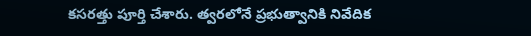కసరత్తు పూర్తి చేశారు. త్వరలోనే ప్రభుత్వానికి నివేదిక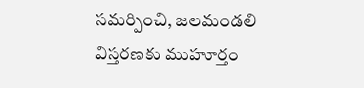సమర్పించి, జలమండలి విస్తరణకు ముహూర్తం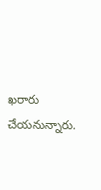ఖరారు చేయనున్నారు.